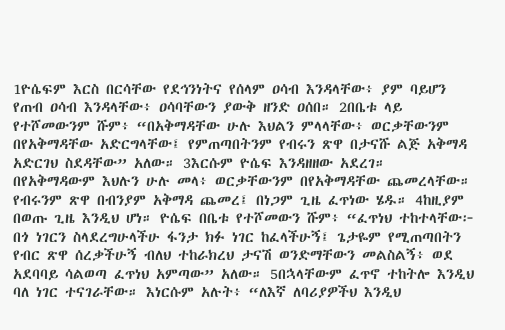1ዮሴፍም እርስ በርሳቸው የደኅንነትና የሰላም ዐሳብ እንዳላቸው፥ ያም ባይሆን የጠብ ዐሳብ እንዳላቸው፥ ዐሳባቸውን ያውቅ ዘንድ ዐሰበ። 2በቤቱ ላይ የተሾመውንም ሹም፥ “በአቅማዳቸው ሁሉ እህልን ምላላቸው፥ ወርቃቸውንም በየአቅማዳቸው አድርግላቸው፤ የምጠጣበትንም የብሩን ጽዋ በታናሹ ልጅ አቅማዳ አድርገህ ስደዳቸው” አለው። 3እርሱም ዮሴፍ እንዳዘዘው አደረገ። በየአቅማዳውም እህሉን ሁሉ መላ፥ ወርቃቸውንም በየአቅማዳቸው ጨመረላቸው። የብሩንም ጽዋ በብንያም አቅማዳ ጨመረ፤ በነጋም ጊዜ ፈጥነው ሄዱ። 4ከዚያም በወጡ ጊዜ እንዲህ ሆነ። ዮሴፍ በቤቱ የተሾመውን ሹም፥ “ፈጥነህ ተከተላቸው፦ በጎ ነገርን ስላደረግሁላችሁ ፋንታ ክፉ ነገር ከፈላችሁኝ፤ ጌታዬም የሚጠጣበትን የብር ጽዋ ሰረቃችሁኝ ብለህ ተከራክረህ ታናሽ ወንድማቸውን መልስልኝ፥ ወደ አደባባይ ሳልወጣ ፈጥነህ አምጣው” አለው። 5በኋላቸውም ፈጥኖ ተከትሎ እንዲህ ባለ ነገር ተናገራቸው። እነርሱም አሉት፥ “ለእኛ ለባሪያዎችህ እንዲህ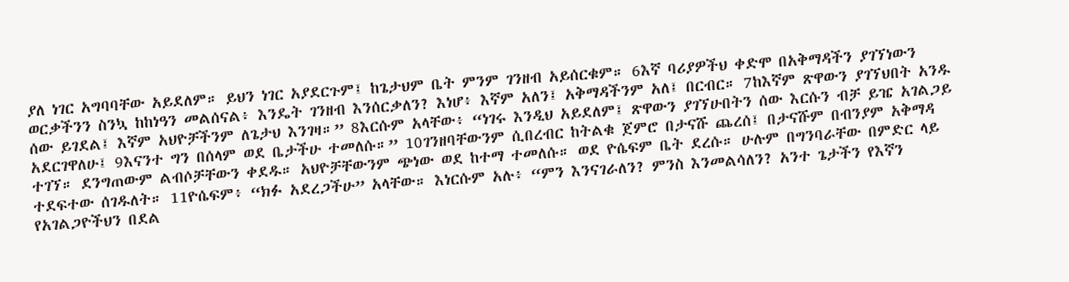ያለ ነገር አግባባቸው አይደለም። ይህን ነገር አያደርጉም፤ ከጌታህም ቤት ምንም ገንዘብ አይሰርቁም። 6እኛ ባሪያዎችህ ቀድሞ በአቅማዳችን ያገኘነውን ወርቃችንን ስንኳ ከከነዓን መልሰናል፥ እንዴት ገንዘብ እንሰርቃለን? እነሆ፥ እኛም አለን፤ አቅማዳችንም አለ፤ በርብር። 7ከእኛም ጽዋውን ያገኘህበት አንዱ ሰው ይገደል፤ እኛም አህዮቻችንም ለጌታህ እንገዛ።” 8እርሱም አላቸው፥ “ነገሩ እንዲህ አይደለም፤ ጽዋውን ያገኘሁበትን ሰው እርሱን ብቻ ይዤ አገልጋይ አደርገዋለሁ፤ 9እናንተ ግን በሰላም ወደ ቤታችሁ ተመለሱ።” 10ገንዘባቸውንም ሲበረብር ከትልቁ ጀምሮ በታናሹ ጨረሰ፤ በታናሹም በብንያም አቅማዳ ተገኘ። ደንግጠውም ልብሶቻቸውን ቀደዱ። አህዮቻቸውንም ጭነው ወደ ከተማ ተመለሱ። ወደ ዮሴፍም ቤት ደረሱ። ሁሉም በግንባራቸው በምድር ላይ ተደፍተው ሰገዱለት። 11ዮሴፍም፥ “ክፉ አደረጋችሁ” አላቸው። እነርሱም አሉ፥ “ምን እንናገራለን? ምንስ እንመልሳለን? አንተ ጌታችን የእኛን የአገልጋዮችህን በደል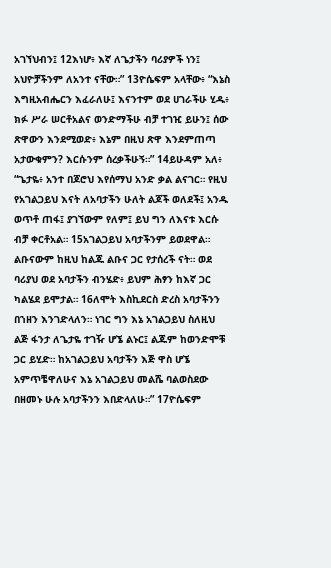አገኘህብን፤ 12እነሆ፥ እኛ ለጌታችን ባሪያዎች ነን፤ አህዮቻችንም ለአንተ ናቸው።” 13ዮሴፍም አላቸው፥ “እኔስ እግዚአብሔርን እፈራለሁ፤ እናንተም ወደ ሀገራችሁ ሂዱ፥ ክፉ ሥራ ሠርቶአልና ወንድማችሁ ብቻ ተገዢ ይሁን፤ ሰው ጽዋውን እንደሚወድ፥ እኔም በዚህ ጽዋ እንደምጠጣ አታውቁምን? እርሱንም ሰረቃችሁኝ።” 14ይሁዳም አለ፥ “ጌታዬ፥ አንተ በጆሮህ እየሰማህ አንድ ቃል ልናገር። የዚህ የአገልጋይህ እናት ለአባታችን ሁለት ልጆች ወለደች፤ አንዱ ወጥቶ ጠፋ፤ ያገኘውም የለም፤ ይህ ግን ለእናቱ እርሱ ብቻ ቀርቶአል። 15አገልጋይህ አባታችንም ይወደዋል። ልቡናውም ከዚህ ከልጁ ልቡና ጋር የታሰረች ናት። ወደ ባሪያህ ወደ አባታችን ብንሄድ፥ ይህም ሕፃን ከእኛ ጋር ካልሄደ ይሞታል። 16ለሞት እስኪደርስ ድረስ አባታችንን በኀዘን እንገድላለን። ነገር ግን እኔ አገልጋይህ ስለዚህ ልጅ ፋንታ ለጌታዬ ተገዥ ሆኜ ልኑር፤ ልጁም ከወንድሞቹ ጋር ይሂድ። ከአገልጋይህ አባታችን እጅ ዋስ ሆኜ አምጥቼዋለሁና እኔ አገልጋይህ መልሼ ባልወስደው በዘመኑ ሁሉ አባታችንን እበድላለሁ።” 17ዮሴፍም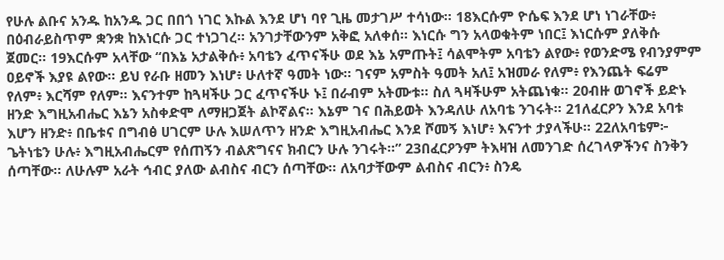የሁሉ ልቡና አንዱ ከአንዱ ጋር በበጎ ነገር እኩል እንደ ሆነ ባየ ጊዜ መታገሥ ተሳነው። 18እርሱም ዮሴፍ እንደ ሆነ ነገራቸው፥ በዕብራይስጥም ቋንቋ ከእነርሱ ጋር ተነጋገረ። አንገታቸውንም አቅፎ አለቀሰ። እነርሱ ግን አላወቁትም ነበር፤ እነርሱም ያለቅሱ ጀመር። 19እርሱም አላቸው “በእኔ አታልቅሱ፥ አባቴን ፈጥናችሁ ወደ እኔ አምጡት፤ ሳልሞትም አባቴን ልየው፥ የወንድሜ የብንያምም ዐይኖች እያዩ ልየው። ይህ የራቡ ዘመን እነሆ፥ ሁለተኛ ዓመት ነው። ገናም አምስት ዓመት አለ፤ አዝመራ የለም፥ የእንጨት ፍሬም የለም፥ እርሻም የለም። እናንተም ከጓዛችሁ ጋር ፈጥናችሁ ኑ፤ በራብም አትሙቱ። ስለ ጓዛችሁም አትጨነቁ። 20ብዙ ወገኖች ይድኑ ዘንድ እግዚአብሔር እኔን አስቀድሞ ለማዘጋጀት ልኮኛልና። እኔም ገና በሕይወት እንዳለሁ ለአባቴ ንገሩት። 21ለፈርዖን እንደ አባቱ እሆን ዘንድ፥ በቤቱና በግብፅ ሀገርም ሁሉ እሠለጥን ዘንድ እግዚአብሔር እንደ ሾመኝ እነሆ፥ እናንተ ታያላችሁ። 22ለአባቴም፦ ጌትነቴን ሁሉ፥ እግዚአብሔርም የሰጠኝን ብልጽግናና ክብርን ሁሉ ንገሩት።” 23በፈርዖንም ትእዛዝ ለመንገድ ሰረገላዎችንና ስንቅን ሰጣቸው። ለሁሉም አራት ኅብር ያለው ልብስና ብርን ሰጣቸው። ለአባታቸውም ልብስና ብርን፥ ስንዴ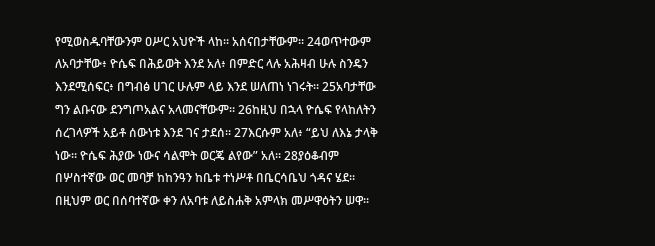የሚወስዱባቸውንም ዐሥር አህዮች ላከ። አሰናበታቸውም። 24ወጥተውም ለአባታቸው፥ ዮሴፍ በሕይወት እንደ አለ፥ በምድር ላሉ አሕዛብ ሁሉ ስንዴን እንደሚሰፍር፥ በግብፅ ሀገር ሁሉም ላይ እንደ ሠለጠነ ነገሩት። 25አባታቸው ግን ልቡናው ደንግጦአልና አላመናቸውም። 26ከዚህ በኋላ ዮሴፍ የላከለትን ሰረገላዎች አይቶ ሰውነቱ እንደ ገና ታደሰ። 27እርሱም አለ፥ “ይህ ለእኔ ታላቅ ነው። ዮሴፍ ሕያው ነውና ሳልሞት ወርጄ ልየው” አለ። 28ያዕቆብም በሦስተኛው ወር መባቻ ከከንዓን ከቤቱ ተነሥቶ በቤርሳቤህ ጎዳና ሄደ። በዚህም ወር በሰባተኛው ቀን ለአባቱ ለይስሐቅ አምላክ መሥዋዕትን ሠዋ።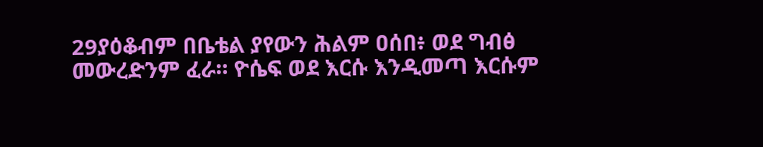29ያዕቆብም በቤቴል ያየውን ሕልም ዐሰበ፥ ወደ ግብፅ መውረድንም ፈራ። ዮሴፍ ወደ እርሱ እንዲመጣ እርሱም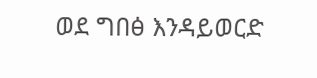ወደ ግበፅ እንዳይወርድ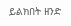ይልክበት ዘንድ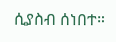ሲያስብ ሰነበተ።